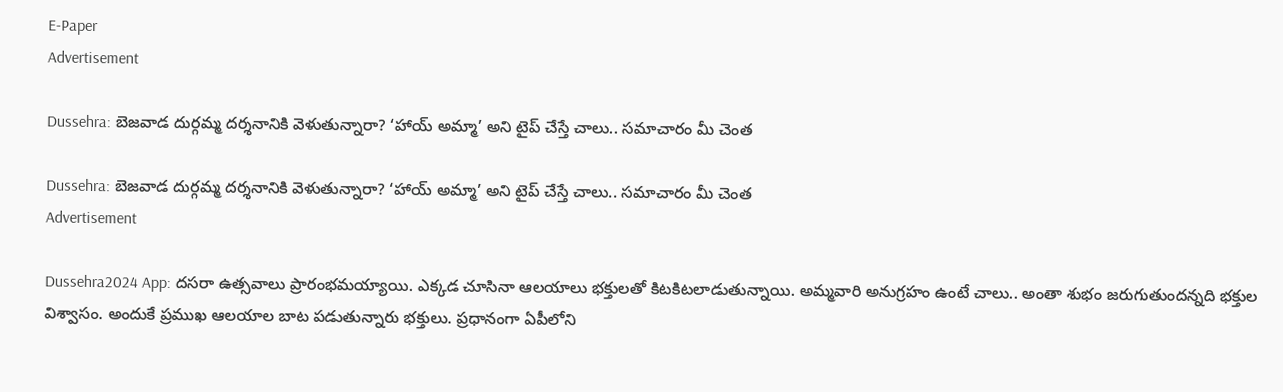E-Paper
Advertisement

Dussehra: బెజవాడ దుర్గమ్మ దర్శనానికి వెళుతున్నారా? ‘హాయ్ అమ్మా’ అని టైప్ చేస్తే చాలు.. సమాచారం మీ చెంత

Dussehra: బెజవాడ దుర్గమ్మ దర్శనానికి వెళుతున్నారా? ‘హాయ్ అమ్మా’ అని టైప్ చేస్తే చాలు.. సమాచారం మీ చెంత
Advertisement

Dussehra2024 App: దసరా ఉత్సవాలు ప్రారంభమయ్యాయి. ఎక్కడ చూసినా ఆలయాలు భక్తులతో కిటకిటలాడుతున్నాయి. అమ్మవారి అనుగ్రహం ఉంటే చాలు.. అంతా శుభం జరుగుతుందన్నది భక్తుల విశ్వాసం. అందుకే ప్రముఖ ఆలయాల బాట పడుతున్నారు భక్తులు. ప్రధానంగా ఏపీలోని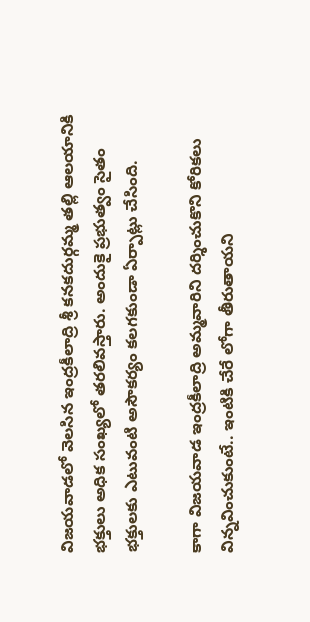విజయవాడలో వెలసిన ఇంద్రకీలాద్రి శ్రీ కనకదుర్గమ్మ తల్లి ఆలయానికి భక్తులు అధిక సంఖ్యలో తరలివస్తారు. అందుకై ప్రభుత్వం సైతం భక్తులకు ఎటువంటి అసౌకర్యం కలగకుండా ఏర్పాట్లు చేసింది.

కాగా విజయవాడ ఇంద్రకీలాద్రి అమ్మవారిని దర్శించుకొని కోరికలు విన్నవించుకుంటే.. ఇంటికి చేరే లోగా తీరుతాయని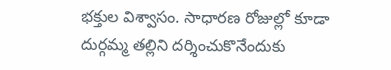భక్తుల విశ్వాసం. సాధారణ రోజుల్లో కూడా దుర్గమ్మ తల్లిని దర్శించుకొనేందుకు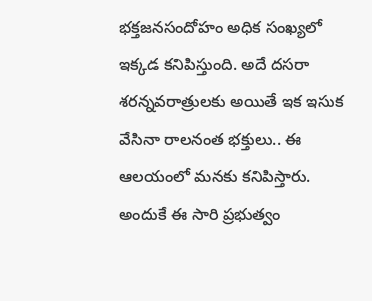భక్తజనసందోహం అధిక సంఖ్యలో ఇక్కడ కనిపిస్తుంది. అదే దసరా శరన్నవరాత్రులకు అయితే ఇక ఇసుక వేసినా రాలనంత భక్తులు.. ఈ ఆలయంలో మనకు కనిపిస్తారు. అందుకే ఈ సారి ప్రభుత్వం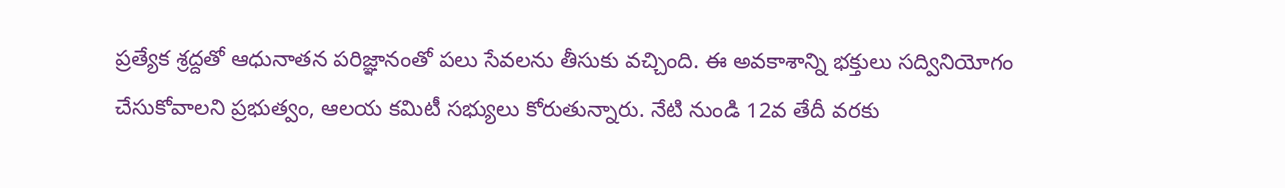ప్రత్యేక శ్రద్దతో ఆధునాతన పరిజ్ఞానంతో పలు సేవలను తీసుకు వచ్చింది. ఈ అవకాశాన్ని భక్తులు సద్వినియోగం చేసుకోవాలని ప్రభుత్వం, ఆలయ కమిటీ సభ్యులు కోరుతున్నారు. నేటి నుండి 12వ తేదీ వరకు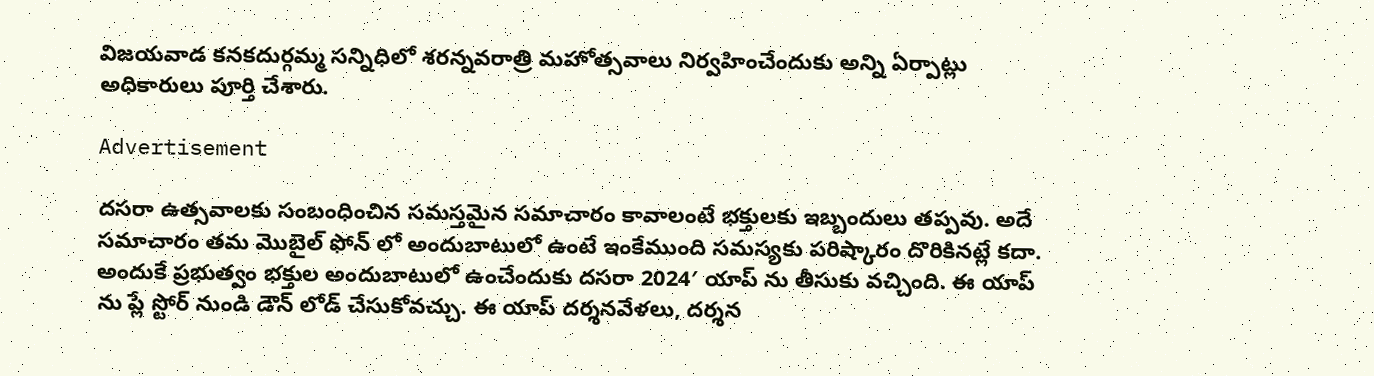విజయవాడ కనకదుర్గమ్మ సన్నిధిలో శరన్నవరాత్రి మహోత్సవాలు నిర్వహించేందుకు అన్ని ఏర్పాట్లు అధికారులు పూర్తి చేశారు.

Advertisement

దసరా ఉత్సవాలకు సంబంధించిన సమస్తమైన సమాచారం కావాలంటే భక్తులకు ఇబ్బందులు తప్పవు. అదే సమాచారం తమ మొబైల్ ఫోన్ లో అందుబాటులో ఉంటే ఇంకేముంది సమస్యకు పరిష్కారం దొరికినట్లే కదా. అందుకే ప్రభుత్వం భక్తుల అందుబాటులో ఉంచేందుకు దసరా 2024′ యాప్ ను తీసుకు వచ్చింది. ఈ యాప్ ను ప్లే స్టోర్ నుండి డౌన్ లోడ్ చేసుకోవచ్చు. ఈ యాప్ దర్శనవేళలు, దర్శన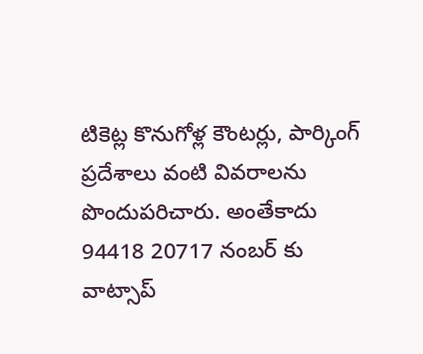టికెట్ల కొనుగోళ్ల కౌంటర్లు, పార్కింగ్ ప్రదేశాలు వంటి వివరాలను పొందుపరిచారు. అంతేకాదు 94418 20717 నంబర్ కు వాట్సాప్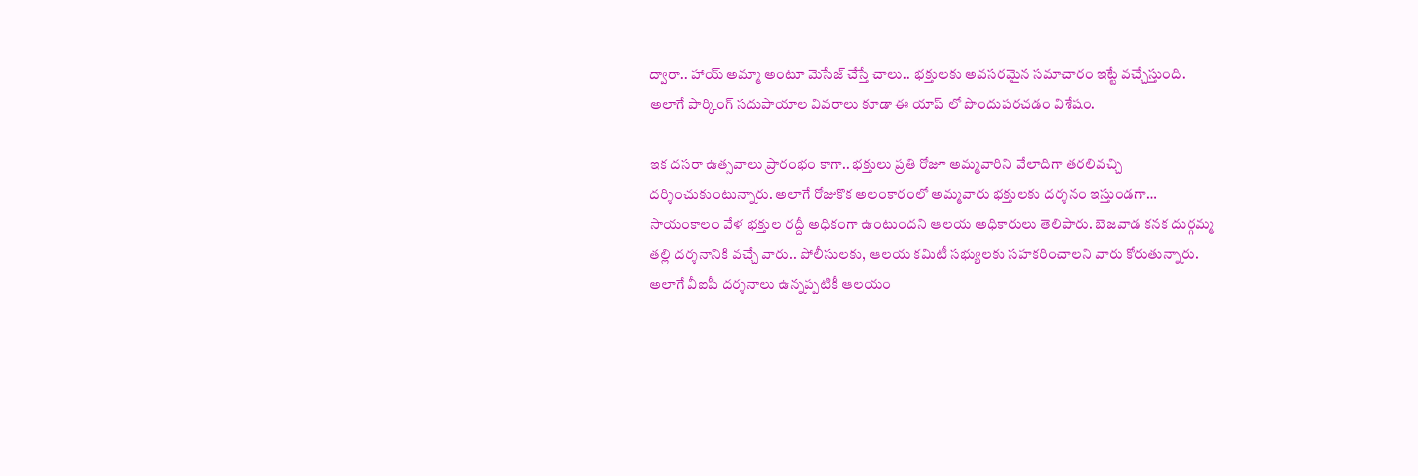ద్వారా.. హాయ్ అమ్మా అంటూ మెసేజ్ చేస్తే చాలు.. భక్తులకు అవసరమైన సమాచారం ఇట్టే వచ్చేస్తుంది. అలాగే పార్కింగ్ సదుపాయాల వివరాలు కూడా ఈ యాప్ లో పొందుపరచడం విశేషం.

ఇక దసరా ఉత్సవాలు ప్రారంభం కాగా.. భక్తులు ప్రతి రోజూ అమ్మవారిని వేలాదిగా తరలివచ్చి దర్శించుకుంటున్నారు. అలాగే రోజుకొక అలంకారంలో అమ్మవారు భక్తులకు దర్శనం ఇస్తుండగా… సాయంకాలం వేళ భక్తుల రద్దీ అధికంగా ఉంటుందని ఆలయ అధికారులు తెలిపారు. బెజవాడ కనక దుర్గమ్మ తల్లి దర్శనానికి వచ్చే వారు.. పోలీసులకు, ఆలయ కమిటీ సభ్యులకు సహకరించాలని వారు కోరుతున్నారు. అలాగే వీఐపీ దర్శనాలు ఉన్నప్పటికీ ఆలయం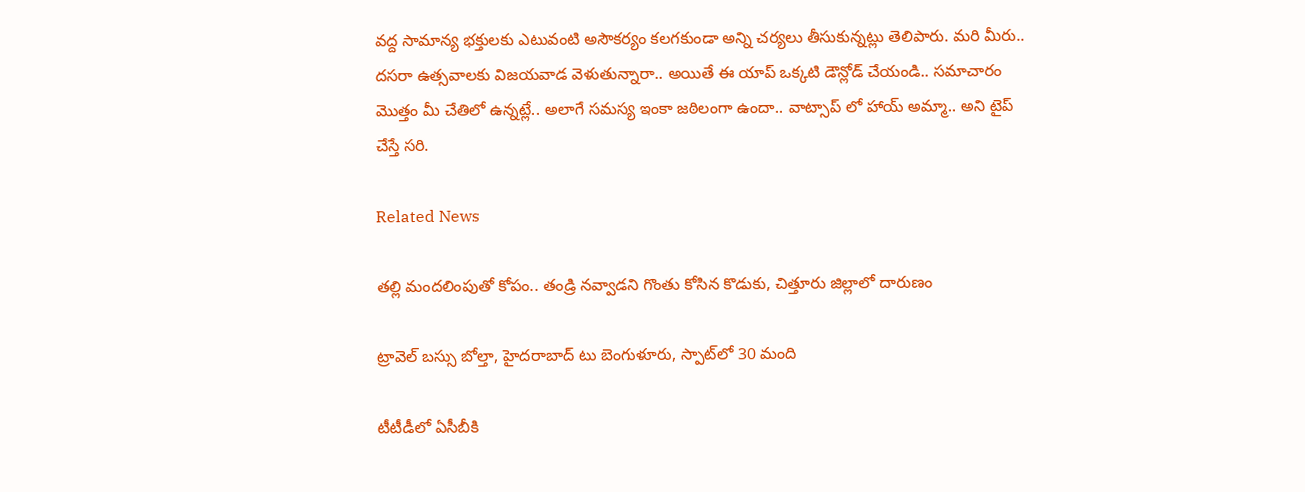వద్ద సామాన్య భక్తులకు ఎటువంటి అసౌకర్యం కలగకుండా అన్ని చర్యలు తీసుకున్నట్లు తెలిపారు. మరి మీరు.. దసరా ఉత్సవాలకు విజయవాడ వెళుతున్నారా.. అయితే ఈ యాప్ ఒక్కటి డౌన్లోడ్ చేయండి.. సమాచారం మొత్తం మీ చేతిలో ఉన్నట్లే.. అలాగే సమస్య ఇంకా జఠిలంగా ఉందా.. వాట్సాప్ లో హాయ్ అమ్మా.. అని టైప్ చేస్తే సరి.

Related News

తల్లి మందలింపుతో కోపం.. తండ్రి నవ్వాడని గొంతు కోసిన కొడుకు, చిత్తూరు జిల్లాలో దారుణం

ట్రావెల్ బస్సు బోల్తా, హైదరాబాద్ టు బెంగుళూరు, స్పాట్‌లో 30 మంది

టీటీడీలో ఏసీబీకి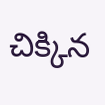చిక్కిన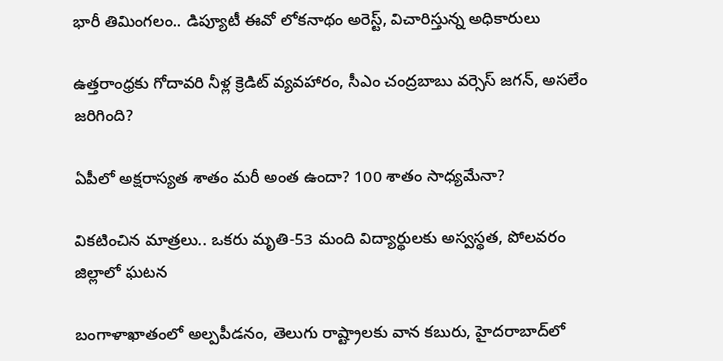భారీ తిమింగలం.. డిప్యూటీ ఈవో లోకనాథం అరెస్ట్, విచారిస్తున్న అధికారులు

ఉత్తరాంధ్రకు గోదావరి నీళ్ల క్రెడిట్ వ్యవహారం, సీఎం చంద్రబాబు వర్సెస్ జగన్, అసలేం జరిగింది?

ఏపీలో అక్షరాస్యత శాతం మరీ అంత ఉందా? 100 శాతం సాధ్యమేనా?

వికటించిన మాత్రలు.. ఒకరు మృతి-53 మంది విద్యార్థులకు అస్వస్థత, పోలవరం జిల్లాలో ఘటన

బంగాళాఖాతంలో అల్పపీడనం, తెలుగు రాష్ట్రాలకు వాన కబురు, హైదరాబాద్‌లో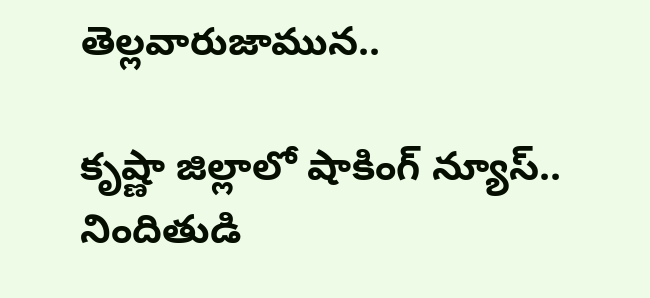తెల్లవారుజామున..

కృష్ణా జిల్లాలో షాకింగ్ న్యూస్.. నిందితుడి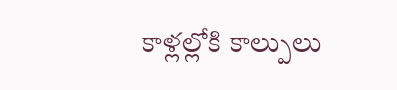కాళ్లల్లోకి కాల్పులు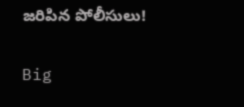జరిపిన పోలీసులు!

Big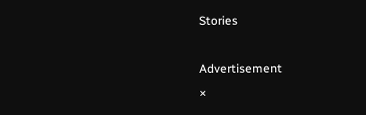Stories

Advertisement
×